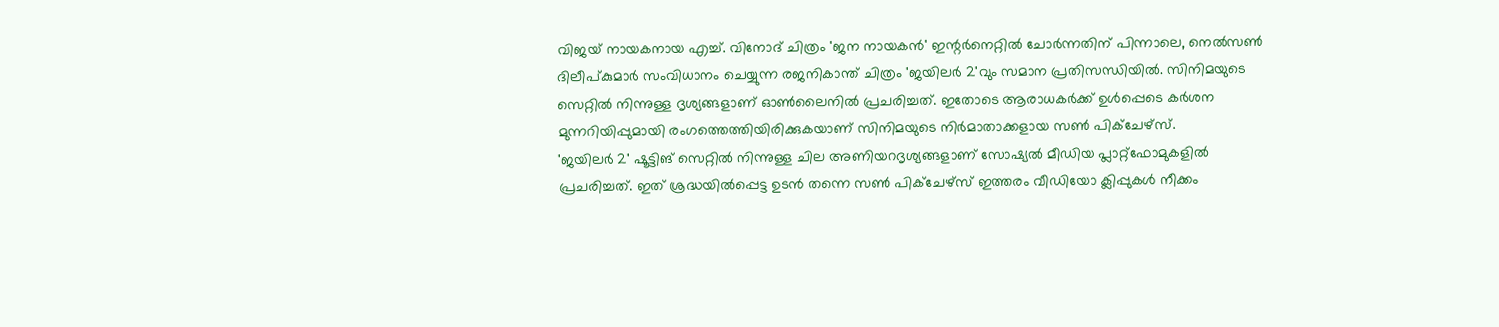വിജയ് നായകനായ എച്ച്. വിനോദ് ചിത്രം 'ജന നായകൻ' ഇന്റർനെറ്റിൽ ചോർന്നതിന് പിന്നാലെ, നെൽസൺ ദിലീപ്കുമാർ സംവിധാനം ചെയ്യുന്ന രജനികാന്ത് ചിത്രം 'ജയിലർ 2'വും സമാന പ്രതിസന്ധിയിൽ. സിനിമയുടെ സെറ്റിൽ നിന്നുള്ള ദൃശ്യങ്ങളാണ് ഓൺലൈനിൽ പ്രചരിച്ചത്. ഇതോടെ ആരാധകർക്ക് ഉൾപ്പെടെ കർശന മുന്നറിയിപ്പുമായി രംഗത്തെത്തിയിരിക്കുകയാണ് സിനിമയുടെ നിർമാതാക്കളായ സൺ പിക്ചേഴ്സ്.
'ജയിലർ 2' ഷൂട്ടിങ് സെറ്റിൽ നിന്നുള്ള ചില അണിയറദൃശ്യങ്ങളാണ് സോഷ്യൽ മീഡിയ പ്ലാറ്റ്ഫോമുകളിൽ പ്രചരിച്ചത്. ഇത് ശ്രദ്ധയിൽപ്പെട്ട ഉടൻ തന്നെ സൺ പിക്ചേഴ്സ് ഇത്തരം വീഡിയോ ക്ലിപ്പുകൾ നീക്കം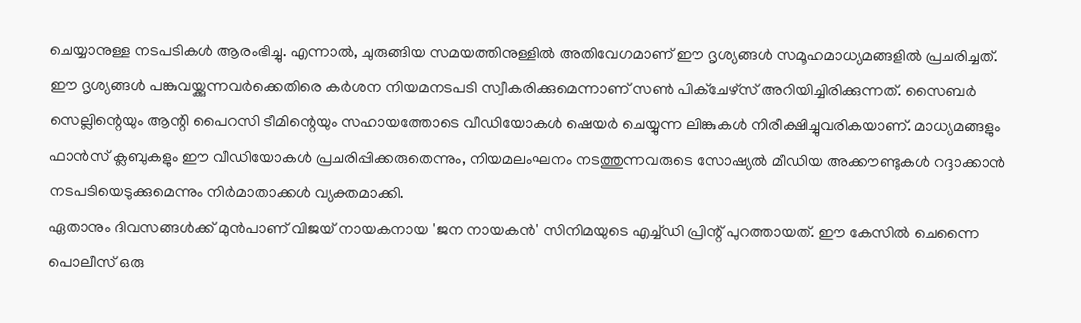ചെയ്യാനുള്ള നടപടികൾ ആരംഭിച്ചു. എന്നാൽ, ചുരുങ്ങിയ സമയത്തിനുള്ളിൽ അതിവേഗമാണ് ഈ ദൃശ്യങ്ങൾ സമൂഹമാധ്യമങ്ങളിൽ പ്രചരിച്ചത്.
ഈ ദൃശ്യങ്ങൾ പങ്കുവയ്ക്കുന്നവർക്കെതിരെ കർശന നിയമനടപടി സ്വീകരിക്കുമെന്നാണ് സൺ പിക്ചേഴ്സ് അറിയിച്ചിരിക്കുന്നത്. സൈബർ സെല്ലിന്റെയും ആന്റി പൈറസി ടീമിന്റെയും സഹായത്തോടെ വീഡിയോകൾ ഷെയർ ചെയ്യുന്ന ലിങ്കുകൾ നിരീക്ഷിച്ചുവരികയാണ്. മാധ്യമങ്ങളും ഫാൻസ് ക്ലബുകളും ഈ വീഡിയോകൾ പ്രചരിപ്പിക്കരുതെന്നും, നിയമലംഘനം നടത്തുന്നവരുടെ സോഷ്യൽ മീഡിയ അക്കൗണ്ടുകൾ റദ്ദാക്കാൻ നടപടിയെടുക്കുമെന്നും നിർമാതാക്കൾ വ്യക്തമാക്കി.
ഏതാനും ദിവസങ്ങൾക്ക് മുൻപാണ് വിജയ് നായകനായ 'ജന നായകൻ' സിനിമയുടെ എച്ച്ഡി പ്രിന്റ് പുറത്തായത്. ഈ കേസിൽ ചെന്നൈ പൊലീസ് ഒരു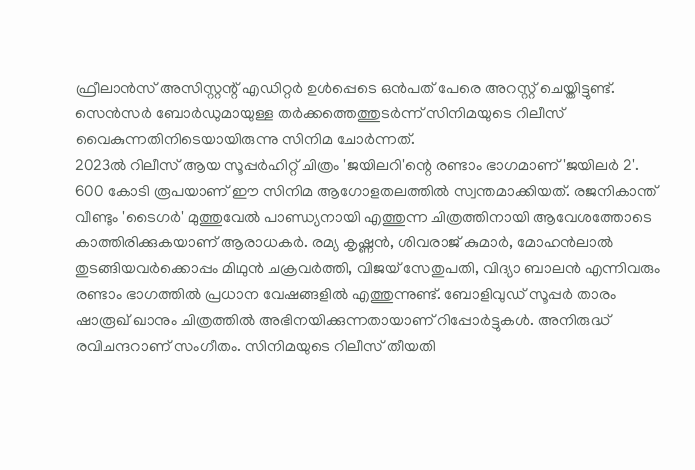ഫ്രീലാൻസ് അസിസ്റ്റന്റ് എഡിറ്റർ ഉൾപ്പെടെ ഒൻപത് പേരെ അറസ്റ്റ് ചെയ്തിട്ടുണ്ട്. സെൻസർ ബോർഡുമായുള്ള തർക്കത്തെത്തുടർന്ന് സിനിമയുടെ റിലീസ് വൈകുന്നതിനിടെയായിരുന്നു സിനിമ ചോർന്നത്.
2023ൽ റിലീസ് ആയ സൂപ്പർഹിറ്റ് ചിത്രം 'ജയിലറി'ന്റെ രണ്ടാം ഭാഗമാണ് 'ജയിലർ 2'. 600 കോടി രൂപയാണ് ഈ സിനിമ ആഗോളതലത്തിൽ സ്വന്തമാക്കിയത്. രജനികാന്ത് വീണ്ടും 'ടൈഗർ' മുത്തുവേൽ പാണ്ഡ്യനായി എത്തുന്ന ചിത്രത്തിനായി ആവേശത്തോടെ കാത്തിരിക്കുകയാണ് ആരാധകർ. രമ്യ കൃഷ്ണൻ, ശിവരാജ് കുമാർ, മോഹൻലാൽ തുടങ്ങിയവർക്കൊപ്പം മിഥുൻ ചക്രവർത്തി, വിജയ് സേതുപതി, വിദ്യാ ബാലൻ എന്നിവരും രണ്ടാം ഭാഗത്തിൽ പ്രധാന വേഷങ്ങളിൽ എത്തുന്നുണ്ട്. ബോളിവുഡ് സൂപ്പർ താരം ഷാരൂഖ് ഖാനും ചിത്രത്തിൽ അഭിനയിക്കുന്നതായാണ് റിപ്പോർട്ടുകൾ. അനിരുദ്ധ് രവിചന്ദറാണ് സംഗീതം. സിനിമയുടെ റിലീസ് തീയതി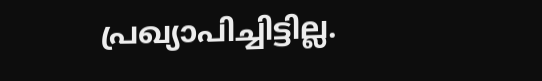പ്രഖ്യാപിച്ചിട്ടില്ല.